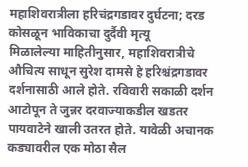महाशिवरात्रीला हरिचंद्रगडावर दुर्घटना; दरड कोसळून भाविकाचा दुर्दैवी मृत्यू
मिळालेल्या माहितीनुसार, महाशिवरात्रीचे औचित्य साधून सुरेश दामसे हे हरिश्चंद्रगडावर दर्शनासाठी आले होते. रविवारी सकाळी दर्शन आटोपून ते जुन्नर दरवाज्याकडील खडतर पायवाटेने खाली उतरत होते. यावेळी अचानक कड्यावरील एक मोठा सैल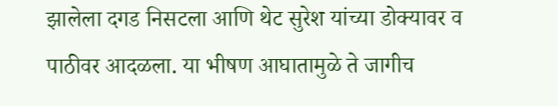झालेला दगड निसटला आणि थेट सुरेश यांच्या डोक्यावर व पाठीवर आदळला. या भीषण आघातामुळे ते जागीच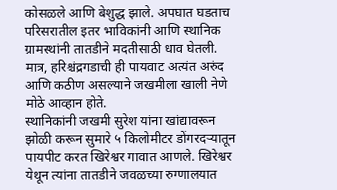कोसळले आणि बेशुद्ध झाले. अपघात घडताच परिसरातील इतर भाविकांनी आणि स्थानिक ग्रामस्थांनी तातडीने मदतीसाठी धाव घेतली. मात्र, हरिश्चंद्रगडाची ही पायवाट अत्यंत अरुंद आणि कठीण असल्याने जखमीला खाली नेणे मोठे आव्हान होते.
स्थानिकांनी जखमी सुरेश यांना खांद्यावरून झोळी करून सुमारे ५ किलोमीटर डोंगरदऱ्यातून पायपीट करत खिरेश्वर गावात आणले. खिरेश्वर येथून त्यांना तातडीने जवळच्या रुग्णालयात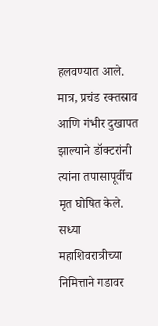हलवण्यात आले. मात्र, प्रचंड रक्तस्राव आणि गंभीर दुखापत झाल्याने डॉक्टरांनी त्यांना तपासापूर्वीच मृत घोषित केले. सध्या महाशिवरात्रीच्या निमित्ताने गडावर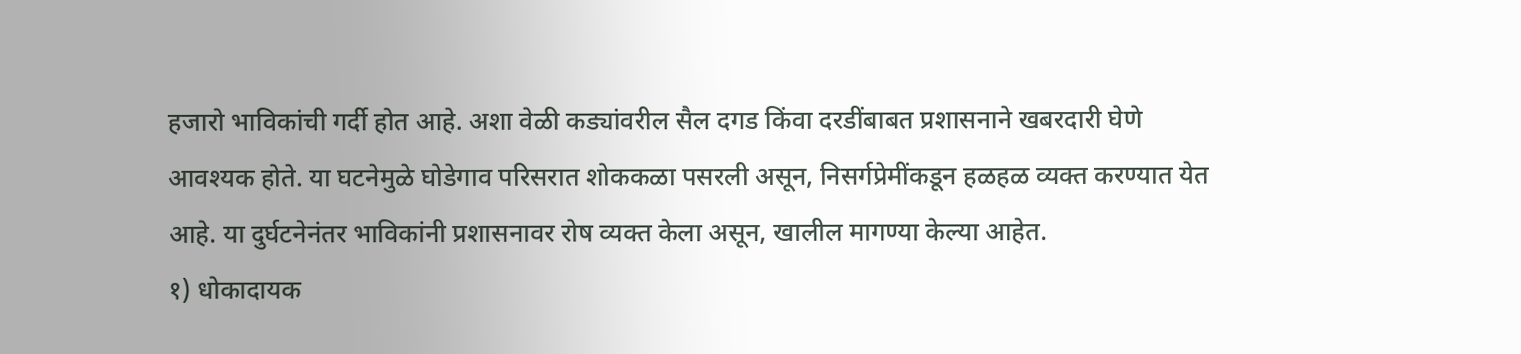हजारो भाविकांची गर्दी होत आहे. अशा वेळी कड्यांवरील सैल दगड किंवा दरडींबाबत प्रशासनाने खबरदारी घेणे आवश्यक होते. या घटनेमुळे घोडेगाव परिसरात शोककळा पसरली असून, निसर्गप्रेमींकडून हळहळ व्यक्त करण्यात येत आहे. या दुर्घटनेनंतर भाविकांनी प्रशासनावर रोष व्यक्त केला असून, खालील मागण्या केल्या आहेत.
१) धोकादायक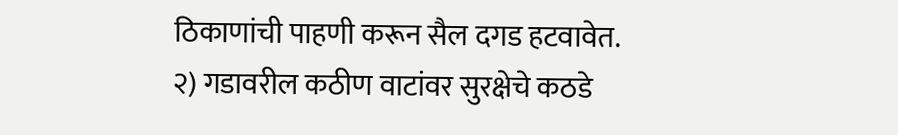ठिकाणांची पाहणी करून सैल दगड हटवावेत.
२) गडावरील कठीण वाटांवर सुरक्षेचे कठडे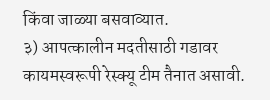किंवा जाळ्या बसवाव्यात.
३) आपत्कालीन मदतीसाठी गडावर कायमस्वरूपी रेस्क्यू टीम तैनात असावी.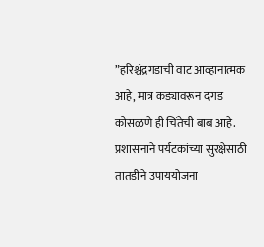”हरिश्चंद्रगडाची वाट आव्हानात्मक आहे, मात्र कड्यावरून दगड कोसळणे ही चिंतेची बाब आहे. प्रशासनाने पर्यटकांच्या सुरक्षेसाठी तातडीने उपाययोजना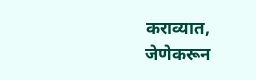कराव्यात, जेणेकरून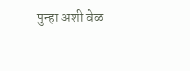पुन्हा अशी वेळ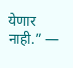येणार नाही.” —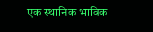एक स्थानिक भाविक